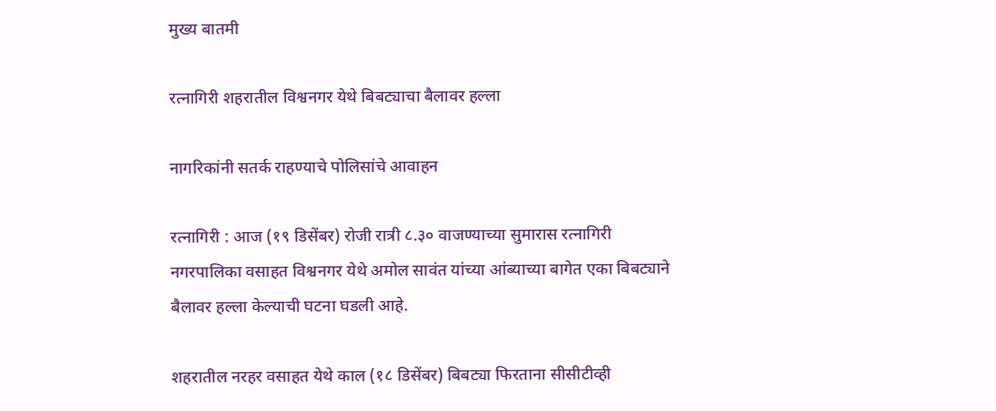मुख्य बातमी

रत्नागिरी शहरातील विश्वनगर येथे बिबट्याचा बैलावर हल्ला

नागरिकांनी सतर्क राहण्याचे पोलिसांचे आवाहन

रत्नागिरी : आज (१९ डिसेंबर) रोजी रात्री ८.३० वाजण्याच्या सुमारास रत्नागिरी नगरपालिका वसाहत विश्वनगर येथे अमोल सावंत यांच्या आंब्याच्या बागेत एका बिबट्याने बैलावर हल्ला केल्याची घटना घडली आहे.

शहरातील नरहर वसाहत येथे काल (१८ डिसेंबर) बिबट्या फिरताना सीसीटीव्ही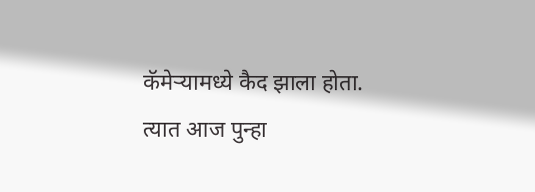कॅमेऱ्यामध्ये कैद झाला होता. त्यात आज पुन्हा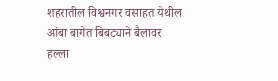शहरातील विश्वनगर वसाहत येथील आंबा बागेत बिबट्याने बैलावर हल्ला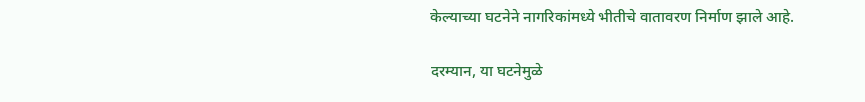केल्याच्या घटनेने नागरिकांमध्ये भीतीचे वातावरण निर्माण झाले आहे.

दरम्यान, या घटनेमुळे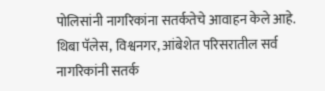पोलिसांनी नागरिकांना सतर्कतेचे आवाहन केले आहे. थिबा पॅलेस, विश्वनगर, आंबेशेत परिसरातील सर्व नागरिकांनी सतर्क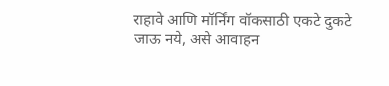राहावे आणि मॉर्निंग वॉकसाठी एकटे दुकटे जाऊ नये, असे आवाहन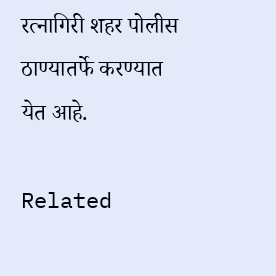रत्नागिरी शहर पोलीस ठाण्यातर्फे करण्यात येत आहे.

Related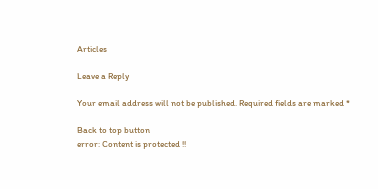Articles

Leave a Reply

Your email address will not be published. Required fields are marked *

Back to top button
error: Content is protected !!